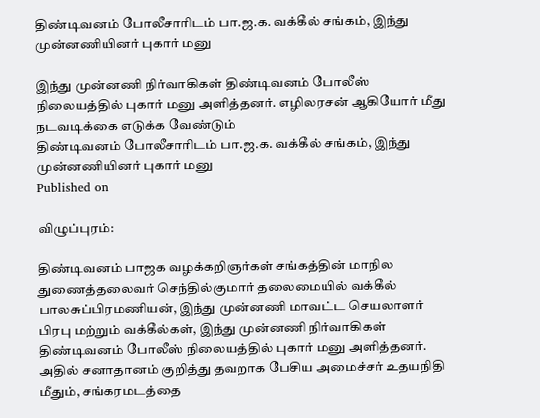திண்டிவனம் போலீசாரிடம் பா.ஜ.க. வக்கீல் சங்கம், இந்து முன்னணியினர் புகார் மனு

இந்து முன்னணி நிர்வாகிகள் திண்டிவனம் போலீஸ் நிலையத்தில் புகார் மனு அளித்தனர். எழிலரசன் ஆகியோர் மீது நடவடிக்கை எடுக்க வேண்டும்
திண்டிவனம் போலீசாரிடம் பா.ஜ.க. வக்கீல் சங்கம், இந்து முன்னணியினர் புகார் மனு
Published on

விழுப்புரம்:

திண்டிவனம் பாஜக வழக்கறிஞர்கள் சங்கத்தின் மாநில துணைத்தலைவர் செந்தில்குமார் தலைமையில் வக்கீல் பாலசுப்பிரமணியன், இந்து முன்னணி மாவட்ட செயலாளர் பிரபு மற்றும் வக்கீல்கள், இந்து முன்னணி நிர்வாகிகள் திண்டிவனம் போலீஸ் நிலையத்தில் புகார் மனு அளித்தனர். அதில் சனாதானம் குறித்து தவறாக பேசிய அமைச்சர் உதயநிதி மீதும், சங்கரமடத்தை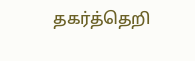தகர்த்தெறி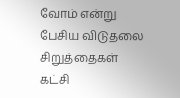வோம் என்று பேசிய விடுதலை சிறுத்தைகள் கட்சி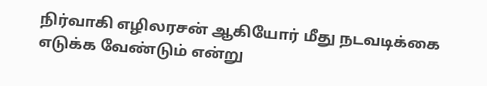நிர்வாகி எழிலரசன் ஆகியோர் மீது நடவடிக்கை எடுக்க வேண்டும் என்று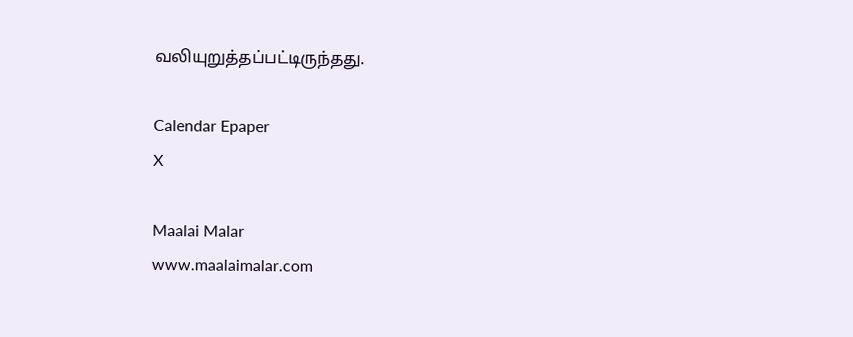வலியுறுத்தப்பட்டிருந்தது.

Calendar Epaper
X

Maalai Malar
www.maalaimalar.com